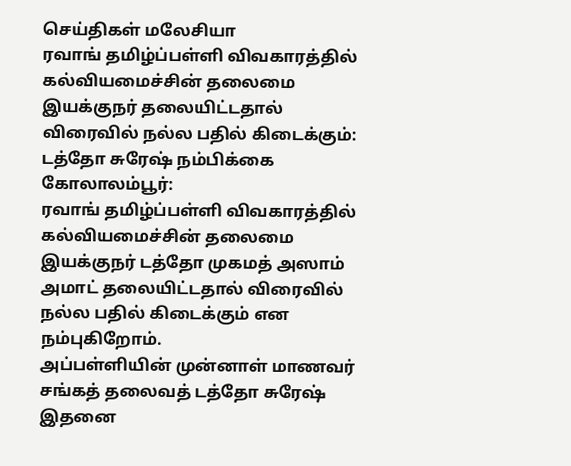செய்திகள் மலேசியா
ரவாங் தமிழ்ப்பள்ளி விவகாரத்தில் கல்வியமைச்சின் தலைமை இயக்குநர் தலையிட்டதால் விரைவில் நல்ல பதில் கிடைக்கும்: டத்தோ சுரேஷ் நம்பிக்கை
கோலாலம்பூர்:
ரவாங் தமிழ்ப்பள்ளி விவகாரத்தில் கல்வியமைச்சின் தலைமை இயக்குநர் டத்தோ முகமத் அஸாம் அமாட் தலையிட்டதால் விரைவில் நல்ல பதில் கிடைக்கும் என நம்புகிறோம்.
அப்பள்ளியின் முன்னாள் மாணவர் சங்கத் தலைவத் டத்தோ சுரேஷ் இதனை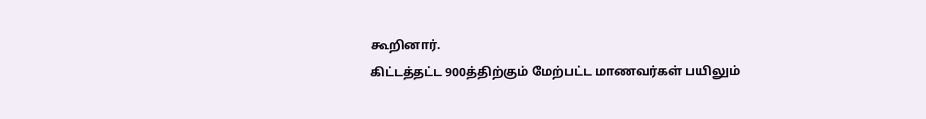கூறினார்.
கிட்டத்தட்ட 900த்திற்கும் மேற்பட்ட மாணவர்கள் பயிலும்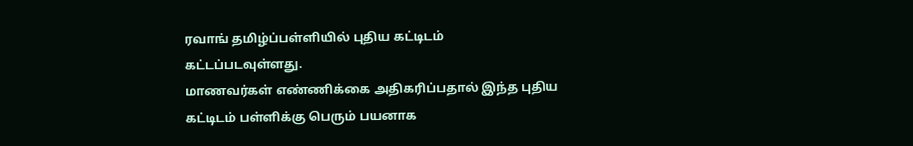ரவாங் தமிழ்ப்பள்ளியில் புதிய கட்டிடம் கட்டப்படவுள்ளது.
மாணவர்கள் எண்ணிக்கை அதிகரிப்பதால் இந்த புதிய கட்டிடம் பள்ளிக்கு பெரும் பயனாக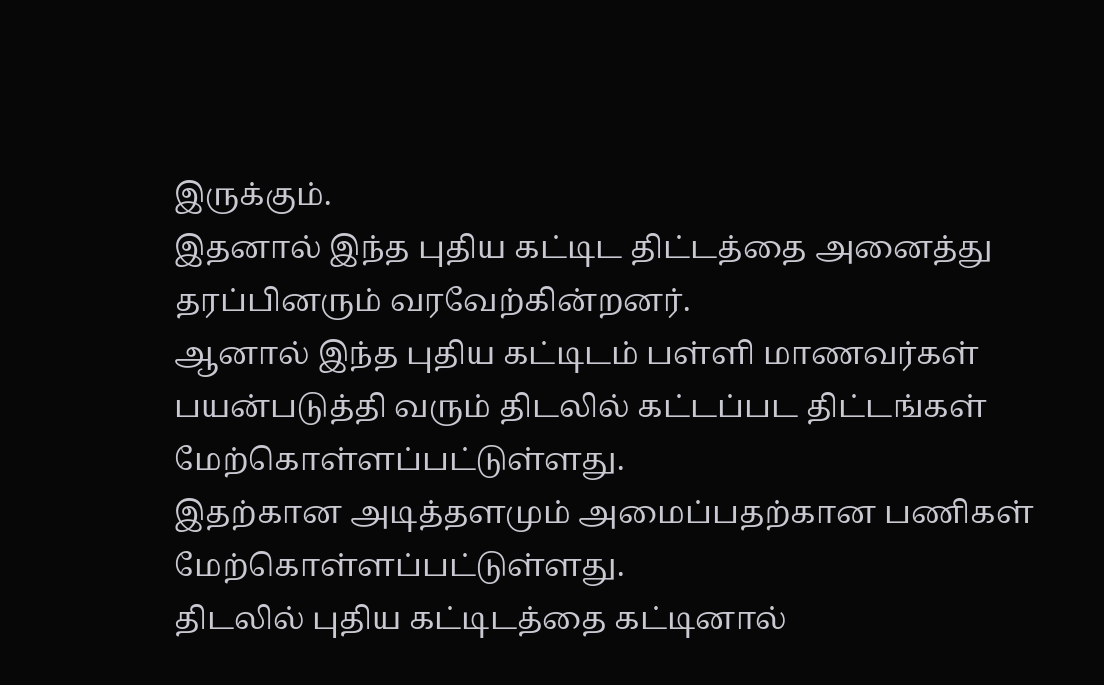இருக்கும்.
இதனால் இந்த புதிய கட்டிட திட்டத்தை அனைத்து தரப்பினரும் வரவேற்கின்றனர்.
ஆனால் இந்த புதிய கட்டிடம் பள்ளி மாணவர்கள் பயன்படுத்தி வரும் திடலில் கட்டப்பட திட்டங்கள் மேற்கொள்ளப்பட்டுள்ளது.
இதற்கான அடித்தளமும் அமைப்பதற்கான பணிகள் மேற்கொள்ளப்பட்டுள்ளது.
திடலில் புதிய கட்டிடத்தை கட்டினால்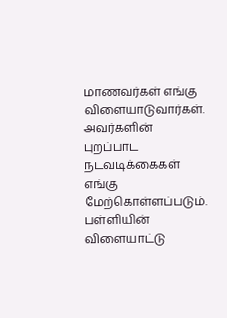மாணவர்கள் எங்கு விளையாடுவார்கள். அவர்களின் புறப்பாட நடவடிக்கைகள் எங்கு மேற்கொள்ளப்படும்.
பள்ளியின் விளையாட்டு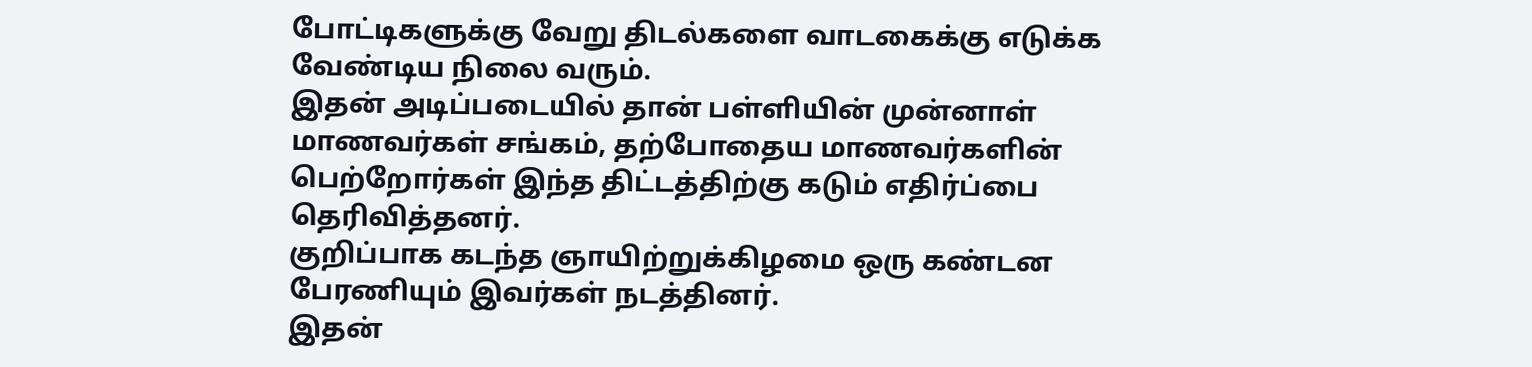போட்டிகளுக்கு வேறு திடல்களை வாடகைக்கு எடுக்க வேண்டிய நிலை வரும்.
இதன் அடிப்படையில் தான் பள்ளியின் முன்னாள் மாணவர்கள் சங்கம், தற்போதைய மாணவர்களின் பெற்றோர்கள் இந்த திட்டத்திற்கு கடும் எதிர்ப்பை தெரிவித்தனர்.
குறிப்பாக கடந்த ஞாயிற்றுக்கிழமை ஒரு கண்டன பேரணியும் இவர்கள் நடத்தினர்.
இதன்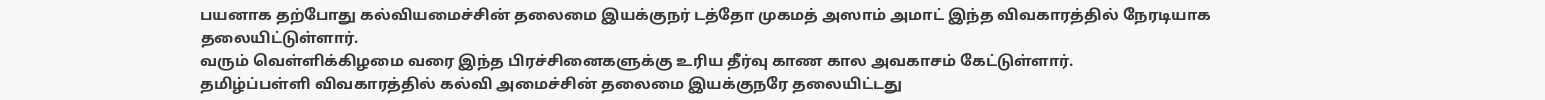பயனாக தற்போது கல்வியமைச்சின் தலைமை இயக்குநர் டத்தோ முகமத் அஸாம் அமாட் இந்த விவகாரத்தில் நேரடியாக தலையிட்டுள்ளார்.
வரும் வெள்ளிக்கிழமை வரை இந்த பிரச்சினைகளுக்கு உரிய தீர்வு காண கால அவகாசம் கேட்டுள்ளார்.
தமிழ்ப்பள்ளி விவகாரத்தில் கல்வி அமைச்சின் தலைமை இயக்குநரே தலையிட்டது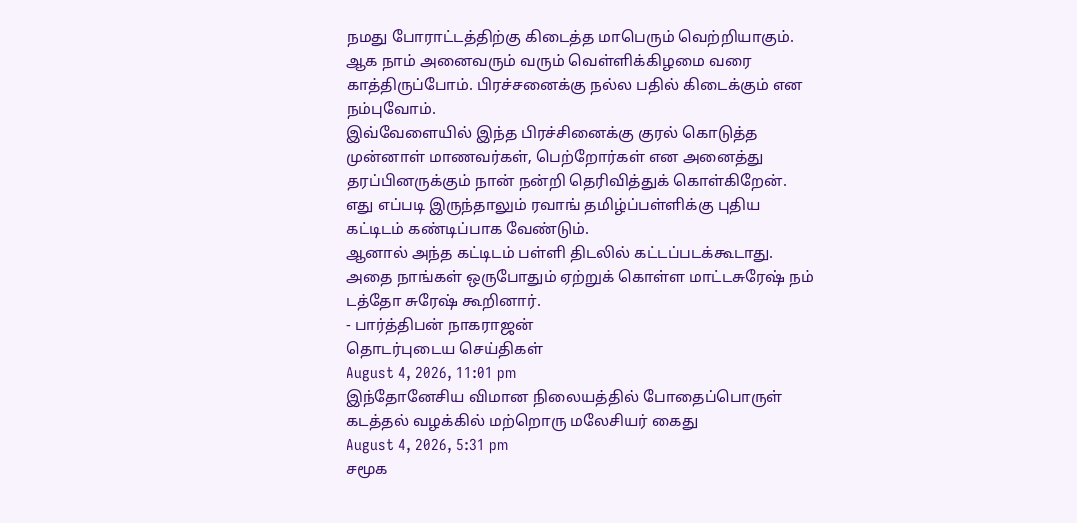நமது போராட்டத்திற்கு கிடைத்த மாபெரும் வெற்றியாகும்.
ஆக நாம் அனைவரும் வரும் வெள்ளிக்கிழமை வரை காத்திருப்போம். பிரச்சனைக்கு நல்ல பதில் கிடைக்கும் என நம்புவோம்.
இவ்வேளையில் இந்த பிரச்சினைக்கு குரல் கொடுத்த முன்னாள் மாணவர்கள், பெற்றோர்கள் என அனைத்து தரப்பினருக்கும் நான் நன்றி தெரிவித்துக் கொள்கிறேன்.
எது எப்படி இருந்தாலும் ரவாங் தமிழ்ப்பள்ளிக்கு புதிய கட்டிடம் கண்டிப்பாக வேண்டும்.
ஆனால் அந்த கட்டிடம் பள்ளி திடலில் கட்டப்படக்கூடாது. அதை நாங்கள் ஒருபோதும் ஏற்றுக் கொள்ள மாட்டசுரேஷ் நம் டத்தோ சுரேஷ் கூறினார்.
- பார்த்திபன் நாகராஜன்
தொடர்புடைய செய்திகள்
August 4, 2026, 11:01 pm
இந்தோனேசிய விமான நிலையத்தில் போதைப்பொருள் கடத்தல் வழக்கில் மற்றொரு மலேசியர் கைது
August 4, 2026, 5:31 pm
சமூக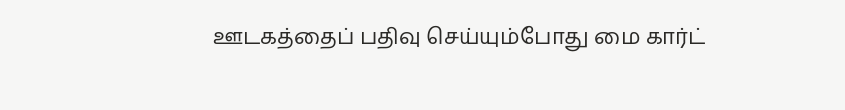ஊடகத்தைப் பதிவு செய்யும்போது மை கார்ட்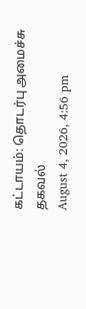கட்டாயம்: தொடர்பு அமைச்சு தகவல்
August 4, 2026, 4:56 pm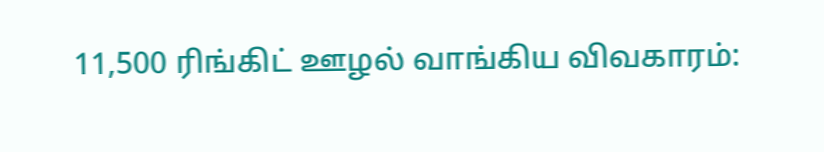11,500 ரிங்கிட் ஊழல் வாங்கிய விவகாரம்: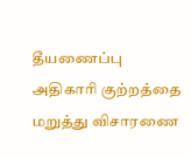தீயணைப்பு அதிகாரி குற்றத்தை மறுத்து விசாரணை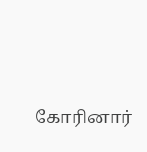கோரினார்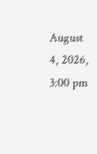August 4, 2026, 3:00 pm